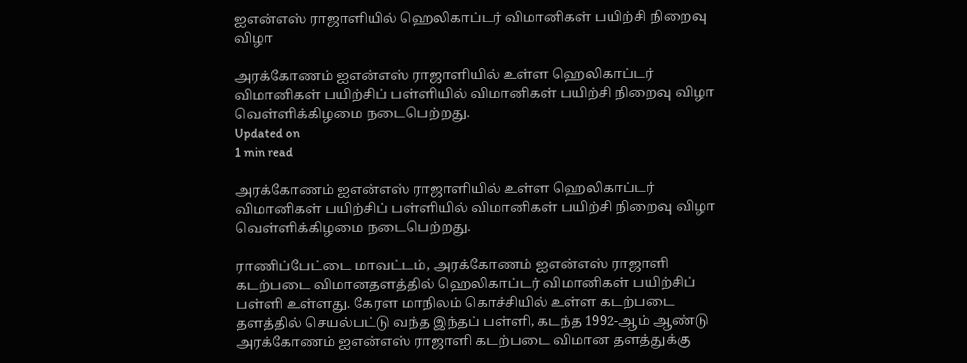ஐஎன்எஸ் ராஜாளியில் ஹெலிகாப்டர் விமானிகள் பயிற்சி நிறைவு விழா

அரக்கோணம் ஐஎன்எஸ் ராஜாளியில் உள்ள ஹெலிகாப்டர் விமானிகள் பயிற்சிப் பள்ளியில் விமானிகள் பயிற்சி நிறைவு விழா வெள்ளிக்கிழமை நடைபெற்றது.
Updated on
1 min read

அரக்கோணம் ஐஎன்எஸ் ராஜாளியில் உள்ள ஹெலிகாப்டர் விமானிகள் பயிற்சிப் பள்ளியில் விமானிகள் பயிற்சி நிறைவு விழா வெள்ளிக்கிழமை நடைபெற்றது.

ராணிப்பேட்டை மாவட்டம், அரக்கோணம் ஐஎன்எஸ் ராஜாளி கடற்படை விமானதளத்தில் ஹெலிகாப்டர் விமானிகள் பயிற்சிப் பள்ளி உள்ளது. கேரள மாநிலம் கொச்சியில் உள்ள கடற்படை தளத்தில் செயல்பட்டு வந்த இந்தப் பள்ளி, கடந்த 1992-ஆம் ஆண்டு அரக்கோணம் ஐஎன்எஸ் ராஜாளி கடற்படை விமான தளத்துக்கு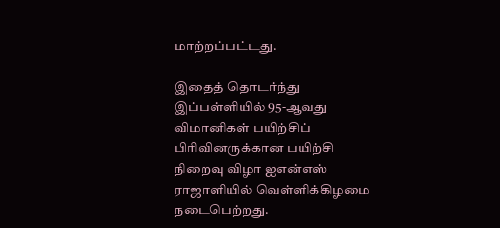மாற்றப்பட்டது.

இதைத் தொடர்ந்து இப்பள்ளியில் 95-ஆவது விமானிகள் பயிற்சிப் பிரிவினருக்கான பயிற்சி நிறைவு விழா ஐஎன்எஸ் ராஜாளியில் வெள்ளிக்கிழமை நடைபெற்றது.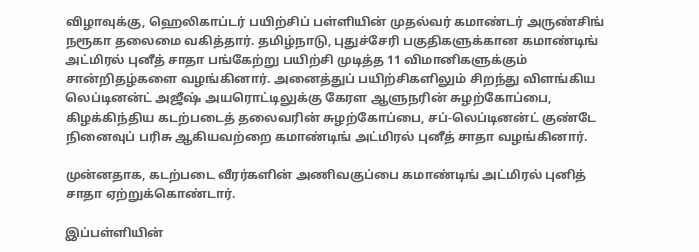விழாவுக்கு, ஹெலிகாப்டர் பயிற்சிப் பள்ளியின் முதல்வர் கமாண்டர் அருண்சிங் நரூகா தலைமை வகித்தார். தமிழ்நாடு, புதுச்சேரி பகுதிகளுக்கான கமாண்டிங் அட்மிரல் புனீத் சாதா பங்கேற்று பயிற்சி முடித்த 11 விமானிகளுக்கும் சான்றிதழ்களை வழங்கினார். அனைத்துப் பயிற்சிகளிலும் சிறந்து விளங்கிய லெப்டினன்ட் அஜீஷ் அயரொட்டிலுக்கு கேரள ஆளுநரின் சுழற்கோப்பை, கிழக்கிந்திய கடற்படைத் தலைவரின் சுழற்கோப்பை, சப்-லெப்டினன்ட் குண்டே நினைவுப் பரிசு ஆகியவற்றை கமாண்டிங் அட்மிரல் புனீத் சாதா வழங்கினார்.

முன்னதாக, கடற்படை வீரர்களின் அணிவகுப்பை கமாண்டிங் அட்மிரல் புனித் சாதா ஏற்றுக்கொண்டார்.

இப்பள்ளியின்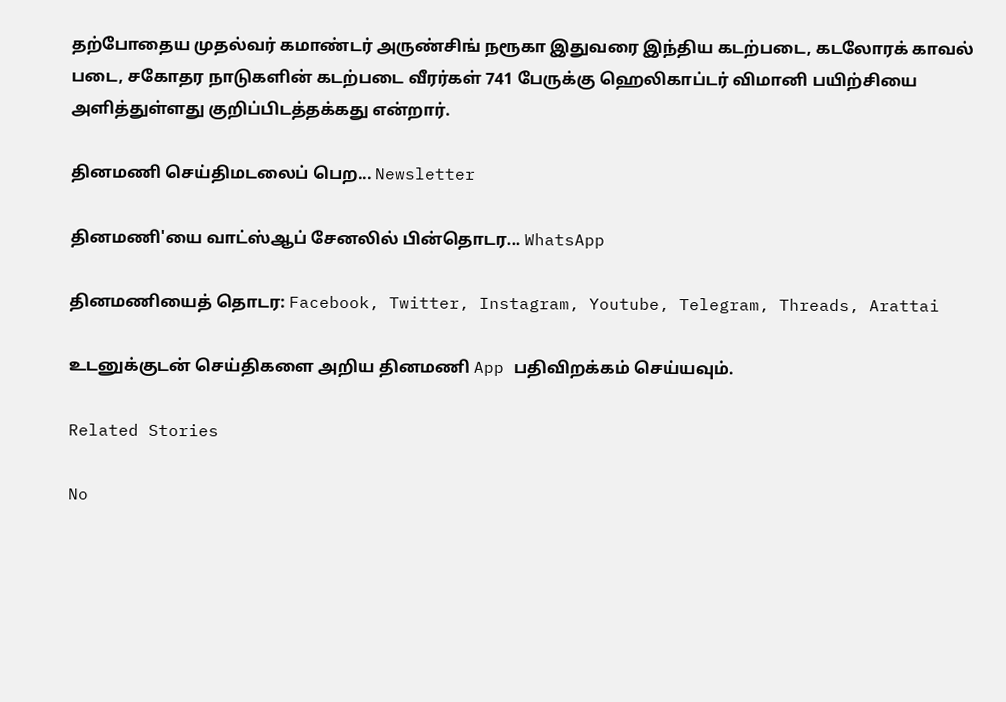தற்போதைய முதல்வர் கமாண்டர் அருண்சிங் நரூகா இதுவரை இந்திய கடற்படை, கடலோரக் காவல் படை, சகோதர நாடுகளின் கடற்படை வீரர்கள் 741 பேருக்கு ஹெலிகாப்டர் விமானி பயிற்சியை அளித்துள்ளது குறிப்பிடத்தக்கது என்றார்.

தினமணி செய்திமடலைப் பெற... Newsletter

தினமணி'யை வாட்ஸ்ஆப் சேனலில் பின்தொடர... WhatsApp

தினமணியைத் தொடர: Facebook, Twitter, Instagram, Youtube, Telegram, Threads, Arattai

உடனுக்குடன் செய்திகளை அறிய தினமணி App பதிவிறக்கம் செய்யவும்.

Related Stories

No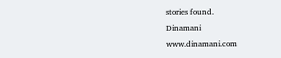stories found.
Dinamani
www.dinamani.com